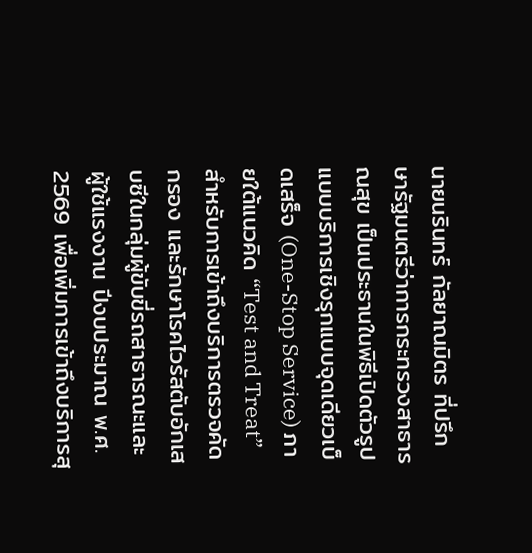นายนรินทร์ กัลยาณมิตร ที่ปรึกษารัฐมนตรีว่าการกระทรวงสาธารณสุข เป็นประธานในพิธีเปิดตัวรูปแบบบริการเชิงรุกแบบจุดเดียวเบ็ดเสร็จ (One-Stop Service) ภายใต้แนวคิด “Test and Treat” สำหรับการเข้าถึงบริการตรวจคัดกรอง และรักษาโรคไวรัสตับอักเสบซีในกลุ่มผู้ขับขี่รถสาธารณะและผู้ใช้แรงงาน ปีงบประมาณ พ.ศ. 2569 เพื่อเพิ่มการเข้าถึงบริการสุ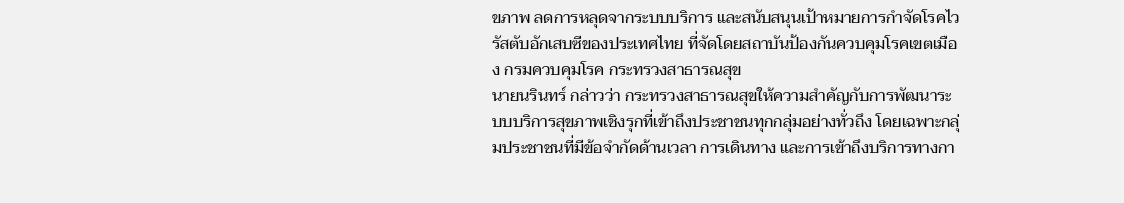ขภาพ ลดการหลุดจากระบบบริการ และสนับสนุนเป้าหมายการกำจัดโรคไวรัสตับอักเสบซีของประเทศไทย ที่จัดโดยสถาบันป้องกันควบคุมโรคเขตเมือง กรมควบคุมโรค กระทรวงสาธารณสุข
นายนรินทร์ กล่าวว่า กระทรวงสาธารณสุขให้ความสำคัญกับการพัฒนาระบบบริการสุขภาพเชิงรุกที่เข้าถึงประชาชนทุกกลุ่มอย่างทั่วถึง โดยเฉพาะกลุ่มประชาชนที่มีข้อจำกัดด้านเวลา การเดินทาง และการเข้าถึงบริการทางกา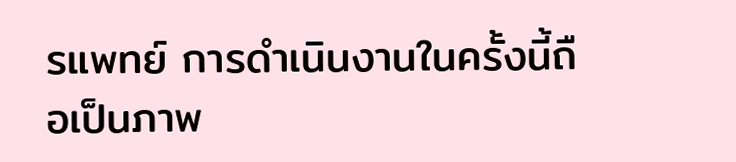รแพทย์ การดำเนินงานในครั้งนี้ถือเป็นภาพ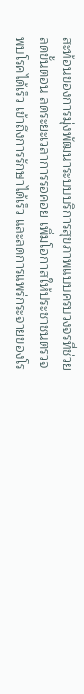สะท้อนของการมุ่งพัฒนาระบบบริการสุขภาพแบบครบวงจรที่ช่วยลดขั้นตอน ลดระยะเวลาการรอคอย เพิ่มโอกาสให้ประชาชนตรวจพบโรคได้เร็ว เข้าถึงการรักษาได้เร็ว และลดการแพร่กระจายของโร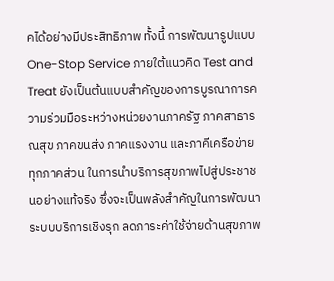คได้อย่างมีประสิทธิภาพ ทั้งนี้ การพัฒนารูปแบบ One-Stop Service ภายใต้แนวคิด Test and Treat ยังเป็นต้นแบบสำคัญของการบูรณาการความร่วมมือระหว่างหน่วยงานภาครัฐ ภาคสาธารณสุข ภาคขนส่ง ภาคแรงงาน และภาคีเครือข่ายทุกภาคส่วน ในการนำบริการสุขภาพไปสู่ประชาชนอย่างแท้จริง ซึ่งจะเป็นพลังสำคัญในการพัฒนาระบบบริการเชิงรุก ลดภาระค่าใช้จ่ายด้านสุขภาพ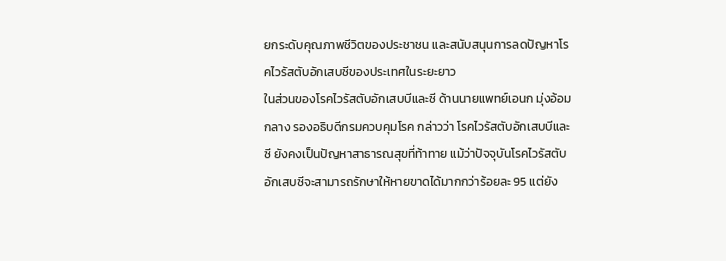ยกระดับคุณภาพชีวิตของประชาชน และสนับสนุนการลดปัญหาโรคไวรัสตับอักเสบซีของประเทศในระยะยาว
ในส่วนของโรคไวรัสตับอักเสบบีและซี ด้านนายแพทย์เอนก มุ่งอ้อมกลาง รองอธิบดีกรมควบคุมโรค กล่าวว่า โรคไวรัสตับอักเสบบีและซี ยังคงเป็นปัญหาสาธารณสุขที่ท้าทาย แม้ว่าปัจจุบันโรคไวรัสตับอักเสบซีจะสามารถรักษาให้หายขาดได้มากกว่าร้อยละ 95 แต่ยัง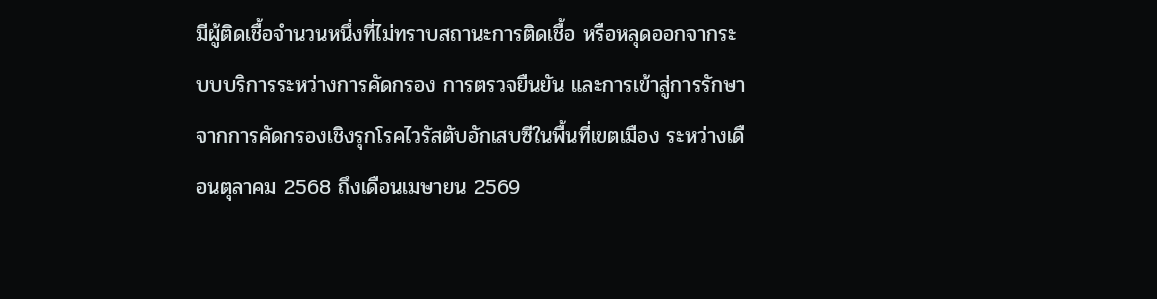มีผู้ติดเชื้อจำนวนหนึ่งที่ไม่ทราบสถานะการติดเชื้อ หรือหลุดออกจากระบบบริการระหว่างการคัดกรอง การตรวจยืนยัน และการเข้าสู่การรักษา
จากการคัดกรองเชิงรุกโรคไวรัสตับอักเสบซีในพื้นที่เขตเมือง ระหว่างเดือนตุลาคม 2568 ถึงเดือนเมษายน 2569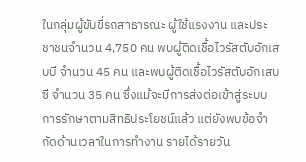ในกลุ่มผู้ขับขี่รถสาธารณะ ผู้ใช้แรงงาน และประชาชนจำนวน 4,750 คน พบผู้ติดเชื้อไวรัสตับอักเสบบี จำนวน 45 คน และพบผู้ติดเชื้อไวรัสตับอักเสบซี จำนวน 35 คน ซึ่งแม้จะมีการส่งต่อเข้าสู่ระบบการรักษาตามสิทธิประโยชน์แล้ว แต่ยังพบข้อจำกัดด้านเวลาในการทำงาน รายได้รายวัน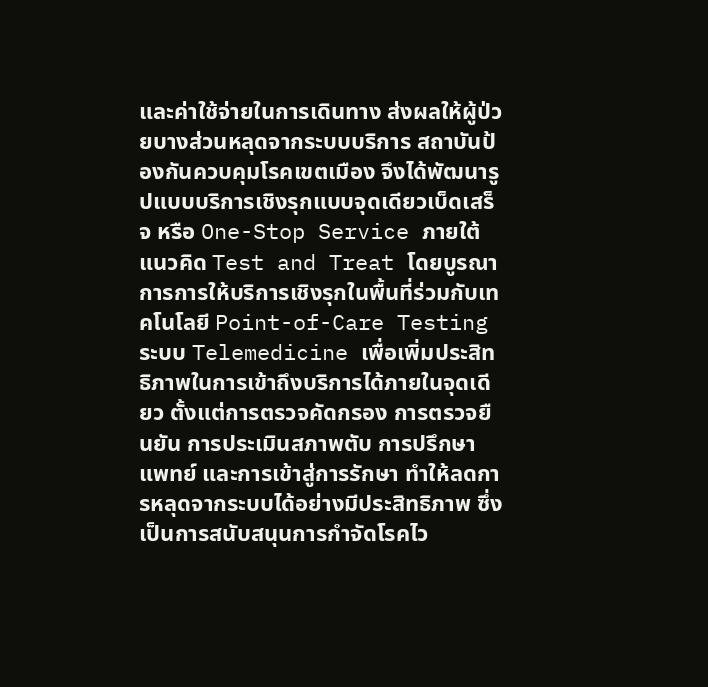และค่าใช้จ่ายในการเดินทาง ส่งผลให้ผู้ป่วยบางส่วนหลุดจากระบบบริการ สถาบันป้องกันควบคุมโรคเขตเมือง จึงได้พัฒนารูปแบบบริการเชิงรุกแบบจุดเดียวเบ็ดเสร็จ หรือ One-Stop Service ภายใต้แนวคิด Test and Treat โดยบูรณาการการให้บริการเชิงรุกในพื้นที่ร่วมกับเทคโนโลยี Point-of-Care Testing ระบบ Telemedicine เพื่อเพิ่มประสิทธิภาพในการเข้าถึงบริการได้ภายในจุดเดียว ตั้งแต่การตรวจคัดกรอง การตรวจยืนยัน การประเมินสภาพตับ การปรึกษาแพทย์ และการเข้าสู่การรักษา ทำให้ลดการหลุดจากระบบได้อย่างมีประสิทธิภาพ ซึ่งเป็นการสนับสนุนการกำจัดโรคไว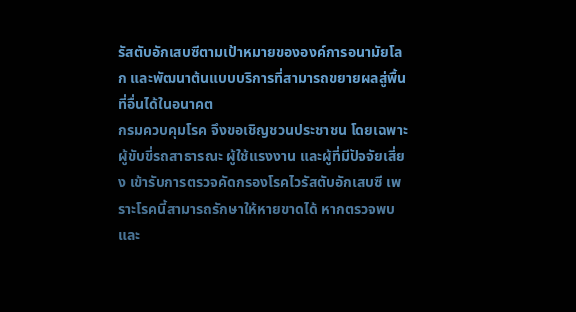รัสตับอักเสบซีตามเป้าหมายขององค์การอนามัยโลก และพัฒนาต้นแบบบริการที่สามารถขยายผลสู่พื้นที่อื่นได้ในอนาคต
กรมควบคุมโรค จึงขอเชิญชวนประชาชน โดยเฉพาะผู้ขับขี่รถสาธารณะ ผู้ใช้แรงงาน และผู้ที่มีปัจจัยเสี่ยง เข้ารับการตรวจคัดกรองโรคไวรัสตับอักเสบซี เพราะโรคนี้สามารถรักษาให้หายขาดได้ หากตรวจพบและ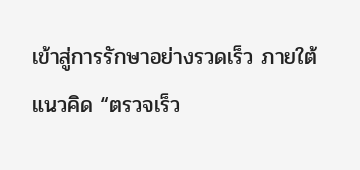เข้าสู่การรักษาอย่างรวดเร็ว ภายใต้แนวคิด “ตรวจเร็ว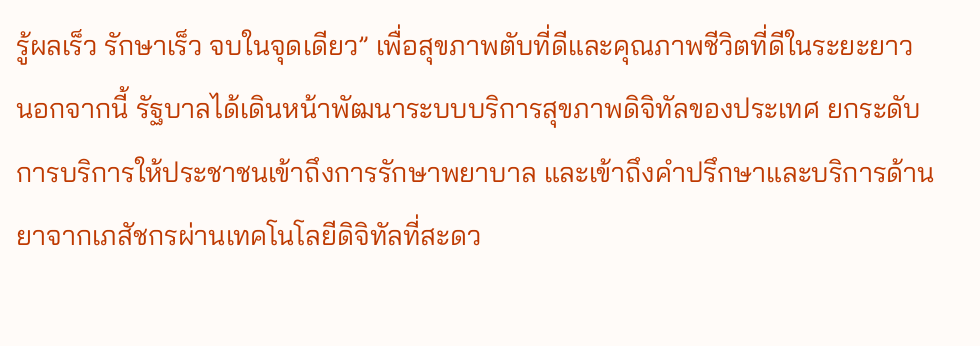รู้ผลเร็ว รักษาเร็ว จบในจุดเดียว” เพื่อสุขภาพตับที่ดีและคุณภาพชีวิตที่ดีในระยะยาว
นอกจากนี้ รัฐบาลได้เดินหน้าพัฒนาระบบบริการสุขภาพดิจิทัลของประเทศ ยกระดับการบริการให้ประชาชนเข้าถึงการรักษาพยาบาล และเข้าถึงคำปรึกษาและบริการด้านยาจากเภสัชกรผ่านเทคโนโลยีดิจิทัลที่สะดว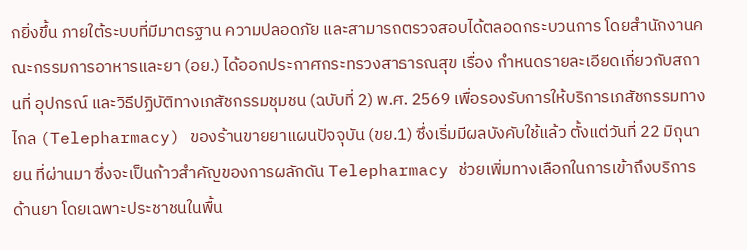กยิ่งขึ้น ภายใต้ระบบที่มีมาตรฐาน ความปลอดภัย และสามารถตรวจสอบได้ตลอดกระบวนการ โดยสำนักงานคณะกรรมการอาหารและยา (อย.) ได้ออกประกาศกระทรวงสาธารณสุข เรื่อง กำหนดรายละเอียดเกี่ยวกับสถานที่ อุปกรณ์ และวิธีปฏิบัติทางเภสัชกรรมชุมชน (ฉบับที่ 2) พ.ศ. 2569 เพื่อรองรับการให้บริการเภสัชกรรมทางไกล (Telepharmacy) ของร้านขายยาแผนปัจจุบัน (ขย.1) ซึ่งเริ่มมีผลบังคับใช้แล้ว ตั้งแต่วันที่ 22 มิถุนายน ที่ผ่านมา ซึ่งจะเป็นก้าวสำคัญของการผลักดัน Telepharmacy ช่วยเพิ่มทางเลือกในการเข้าถึงบริการด้านยา โดยเฉพาะประชาชนในพื้น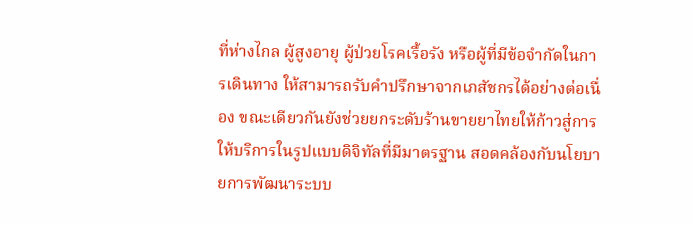ที่ห่างไกล ผู้สูงอายุ ผู้ป่วยโรคเรื้อรัง หรือผู้ที่มีข้อจำกัดในการเดินทาง ให้สามารถรับคำปรึกษาจากเภสัชกรได้อย่างต่อเนื่อง ขณะเดียวกันยังช่วยยกระดับร้านขายยาไทยให้ก้าวสู่การให้บริการในรูปแบบดิจิทัลที่มีมาตรฐาน สอดคล้องกับนโยบายการพัฒนาระบบ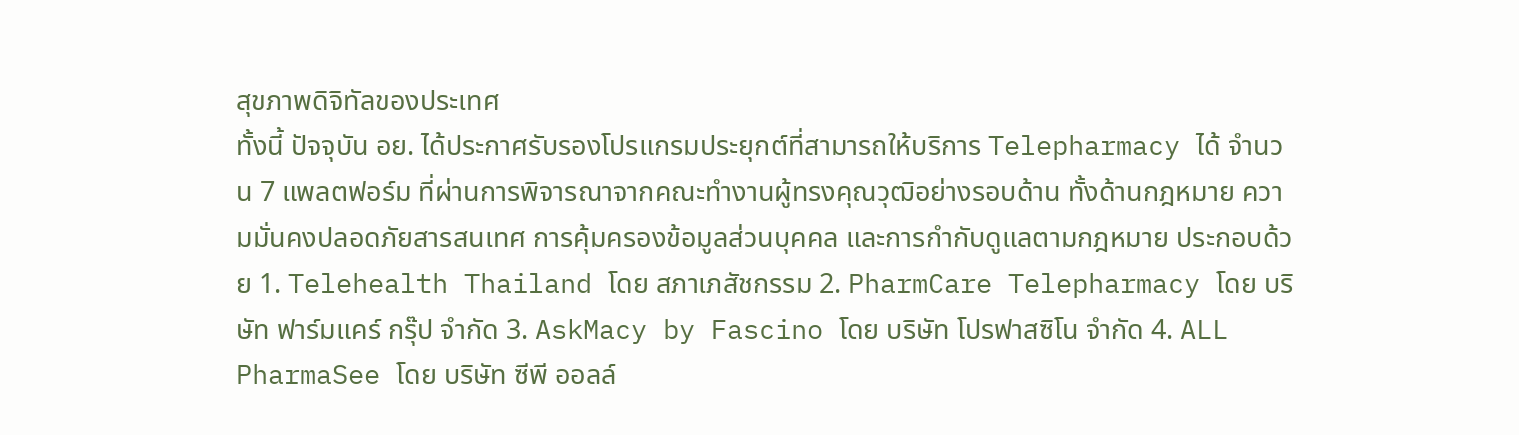สุขภาพดิจิทัลของประเทศ
ทั้งนี้ ปัจจุบัน อย. ได้ประกาศรับรองโปรแกรมประยุกต์ที่สามารถให้บริการ Telepharmacy ได้ จำนวน 7 แพลตฟอร์ม ที่ผ่านการพิจารณาจากคณะทำงานผู้ทรงคุณวุฒิอย่างรอบด้าน ทั้งด้านกฎหมาย ความมั่นคงปลอดภัยสารสนเทศ การคุ้มครองข้อมูลส่วนบุคคล และการกำกับดูแลตามกฎหมาย ประกอบด้วย 1. Telehealth Thailand โดย สภาเภสัชกรรม 2. PharmCare Telepharmacy โดย บริษัท ฟาร์มแคร์ กรุ๊ป จํากัด 3. AskMacy by Fascino โดย บริษัท โปรฟาสซิโน จํากัด 4. ALL PharmaSee โดย บริษัท ซีพี ออลล์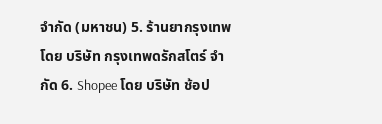จํากัด (มหาชน) 5. ร้านยากรุงเทพ โดย บริษัท กรุงเทพดรักสโตร์ จํากัด 6. Shopee โดย บริษัท ช้อป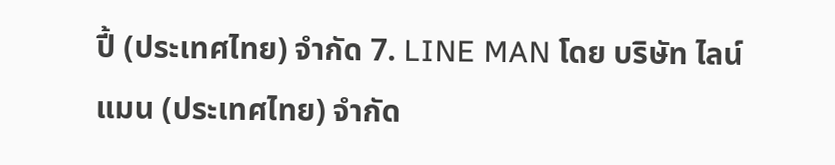ปี้ (ประเทศไทย) จํากัด 7. LINE MAN โดย บริษัท ไลน์แมน (ประเทศไทย) จํากัด